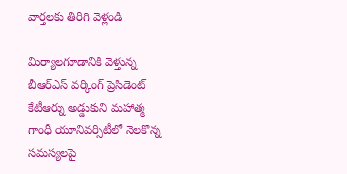వార్తలకు తిరిగి వెళ్లండి

మిర్యాలగూడానికి వెళ్తున్న బీఆర్ఎస్ వర్కింగ్ ప్రెసిడెంట్ కేటీఆర్ను అడ్డుకుని మహాత్మ గాంధీ యూనివర్సిటీలో నెలకొన్న సమస్యలపై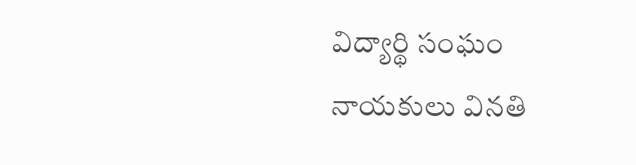విద్యార్థి సంఘం నాయకులు వినతి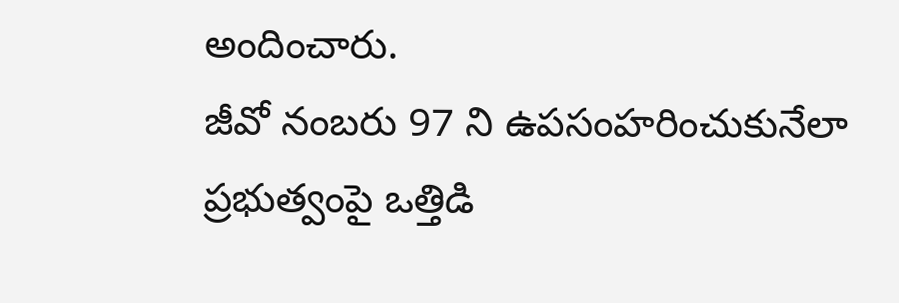అందించారు.
జీవో నంబరు 97 ని ఉపసంహరించుకునేలా ప్రభుత్వంపై ఒత్తిడి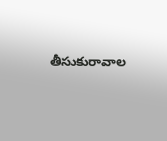తీసుకురావాల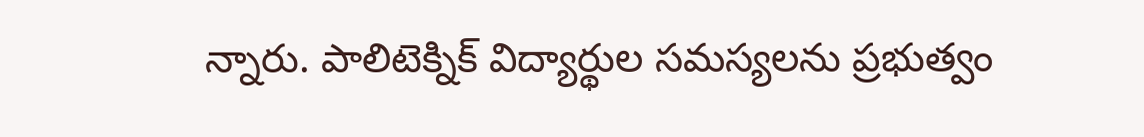న్నారు. పాలిటెక్నిక్ విద్యార్థుల సమస్యలను ప్రభుత్వం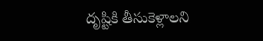దృష్టికి తీసుకెళ్లాలని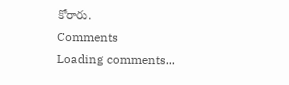కోరారు.
Comments
Loading comments...